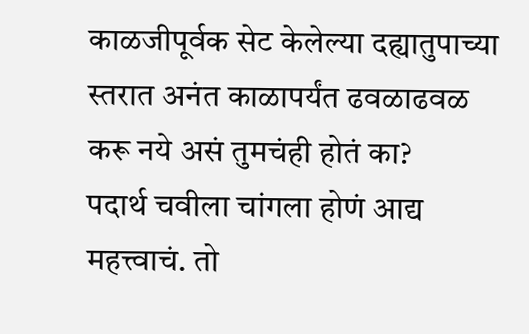काळजीपूर्वक सेट केलेल्या दह्यातुपाच्या स्तरात अनंत काळापर्यंत ढवळाढवळ करू नये असं तुमचंही होतं का?
पदार्थ चवीला चांगला होणं आद्य महत्त्वाचं. तो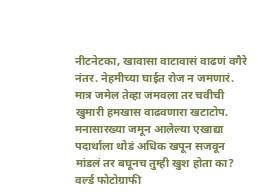नीटनेटका, खावासा वाटावासं वाढणं वगैरे नंतर. नेहमीच्या घाईत रोज न जमणारं. मात्र जमेल तेव्हा जमवला तर चवीची खुमारी हमखास वाढवणारा खटाटोप. मनासारख्या जमून आलेल्या एखाद्या पदार्थाला थोडं अधिक खपून सजवून मांडलं तर बघूनच तुम्ही खुश होता का?
वर्ल्ड फोटोग्राफी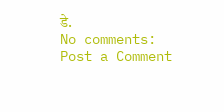डे.
No comments:
Post a Comment